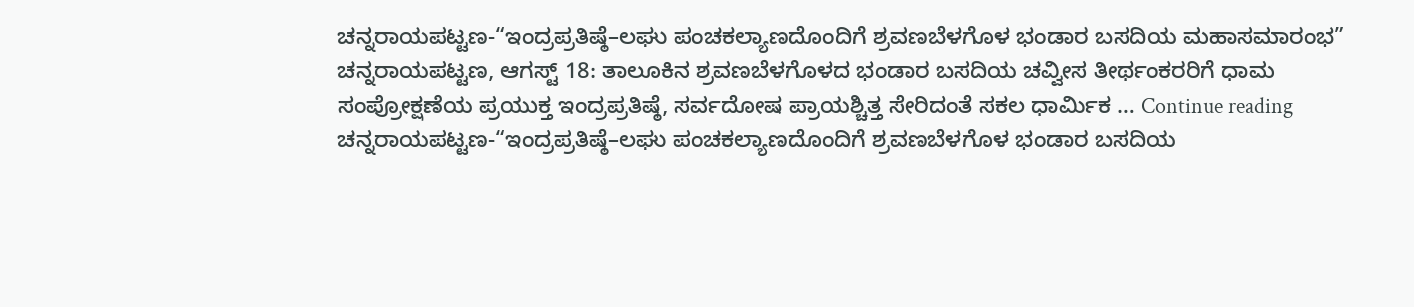ಚನ್ನರಾಯಪಟ್ಟಣ-“ಇಂದ್ರಪ್ರತಿಷ್ಠೆ–ಲಘು ಪಂಚಕಲ್ಯಾಣದೊಂದಿಗೆ ಶ್ರವಣಬೆಳಗೊಳ ಭಂಡಾರ ಬಸದಿಯ ಮಹಾಸಮಾರಂಭ”
ಚನ್ನರಾಯಪಟ್ಟಣ, ಆಗಸ್ಟ್ 18: ತಾಲೂಕಿನ ಶ್ರವಣಬೆಳಗೊಳದ ಭಂಡಾರ ಬಸದಿಯ ಚವ್ವೀಸ ತೀರ್ಥಂಕರರಿಗೆ ಧಾಮ ಸಂಪ್ರೋಕ್ಷಣೆಯ ಪ್ರಯುಕ್ತ ಇಂದ್ರಪ್ರತಿಷ್ಠೆ, ಸರ್ವದೋಷ ಪ್ರಾಯಶ್ಚಿತ್ತ ಸೇರಿದಂತೆ ಸಕಲ ಧಾರ್ಮಿಕ … Continue reading ಚನ್ನರಾಯಪಟ್ಟಣ-“ಇಂದ್ರಪ್ರತಿಷ್ಠೆ–ಲಘು ಪಂಚಕಲ್ಯಾಣದೊಂದಿಗೆ ಶ್ರವಣಬೆಳಗೊಳ ಭಂಡಾರ ಬಸದಿಯ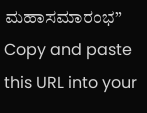ಮಹಾಸಮಾರಂಭ”
Copy and paste this URL into your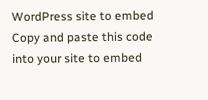WordPress site to embed
Copy and paste this code into your site to embed